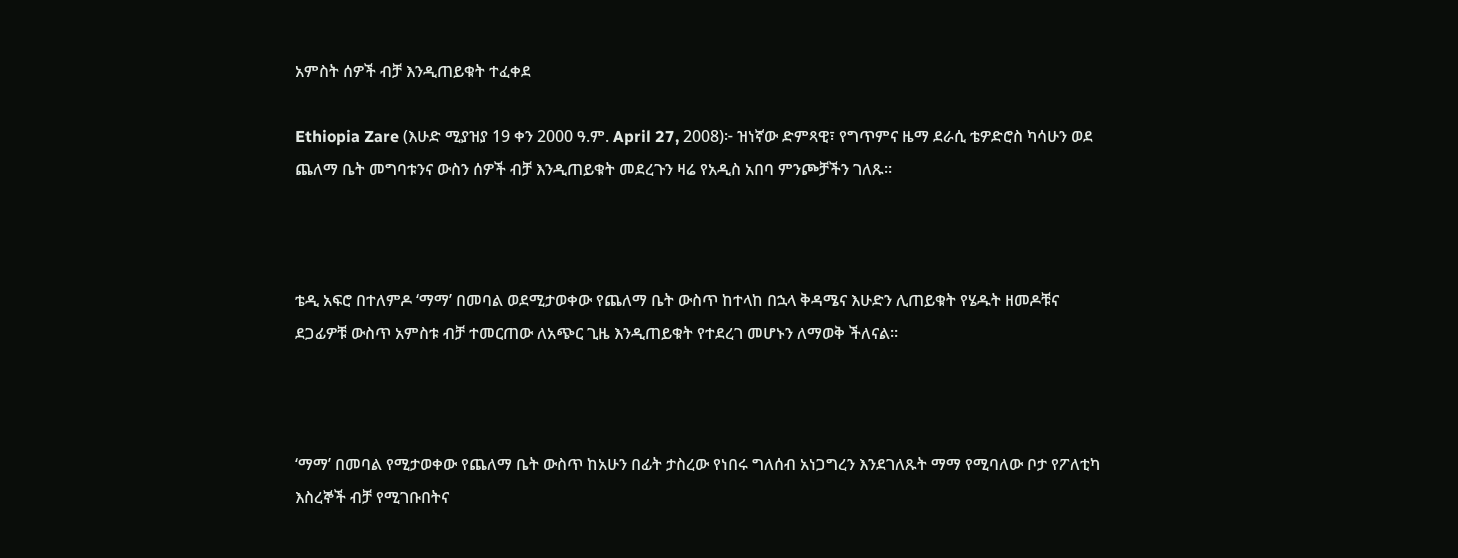አምስት ሰዎች ብቻ እንዲጠይቁት ተፈቀደ

Ethiopia Zare (እሁድ ሚያዝያ 19 ቀን 2000 ዓ.ም. April 27, 2008)፦ ዝነኛው ድምጻዊ፣ የግጥምና ዜማ ደራሲ ቴዎድሮስ ካሳሁን ወደ ጨለማ ቤት መግባቱንና ውስን ሰዎች ብቻ እንዲጠይቁት መደረጉን ዛሬ የአዲስ አበባ ምንጮቻችን ገለጹ።



ቴዲ አፍሮ በተለምዶ ‘ማማ’ በመባል ወደሚታወቀው የጨለማ ቤት ውስጥ ከተላከ በኋላ ቅዳሜና እሁድን ሊጠይቁት የሄዱት ዘመዶቹና ደጋፊዎቹ ውስጥ አምስቱ ብቻ ተመርጠው ለአጭር ጊዜ እንዲጠይቁት የተደረገ መሆኑን ለማወቅ ችለናል።



‘ማማ’ በመባል የሚታወቀው የጨለማ ቤት ውስጥ ከአሁን በፊት ታስረው የነበሩ ግለሰብ አነጋግረን እንደገለጹት ማማ የሚባለው ቦታ የፖለቲካ እስረኞች ብቻ የሚገቡበትና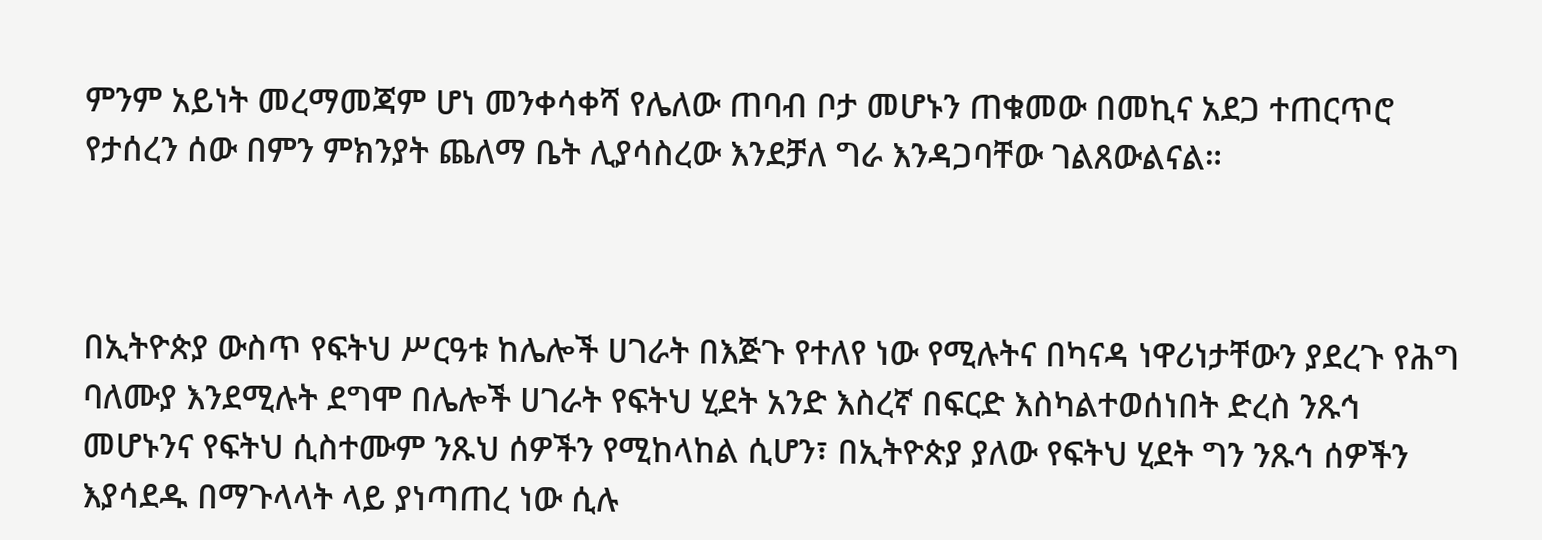ምንም አይነት መረማመጃም ሆነ መንቀሳቀሻ የሌለው ጠባብ ቦታ መሆኑን ጠቁመው በመኪና አደጋ ተጠርጥሮ የታሰረን ሰው በምን ምክንያት ጨለማ ቤት ሊያሳስረው እንደቻለ ግራ እንዳጋባቸው ገልጸውልናል።



በኢትዮጵያ ውስጥ የፍትህ ሥርዓቱ ከሌሎች ሀገራት በእጅጉ የተለየ ነው የሚሉትና በካናዳ ነዋሪነታቸውን ያደረጉ የሕግ ባለሙያ እንደሚሉት ደግሞ በሌሎች ሀገራት የፍትህ ሂደት አንድ እስረኛ በፍርድ እስካልተወሰነበት ድረስ ንጹኅ መሆኑንና የፍትህ ሲስተሙም ንጹህ ሰዎችን የሚከላከል ሲሆን፣ በኢትዮጵያ ያለው የፍትህ ሂደት ግን ንጹኅ ሰዎችን እያሳደዱ በማጉላላት ላይ ያነጣጠረ ነው ሲሉ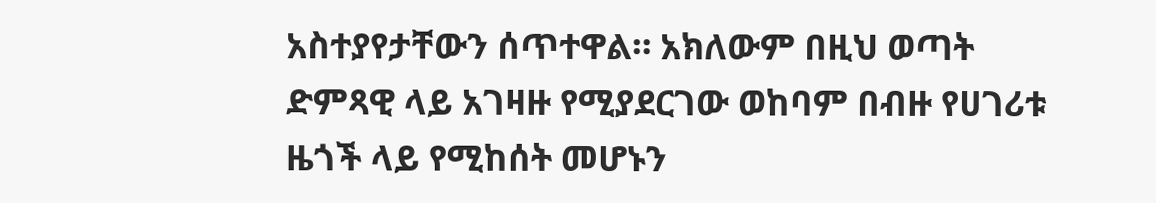አስተያየታቸውን ሰጥተዋል። አክለውም በዚህ ወጣት ድምጻዊ ላይ አገዛዙ የሚያደርገው ወከባም በብዙ የሀገሪቱ ዜጎች ላይ የሚከሰት መሆኑን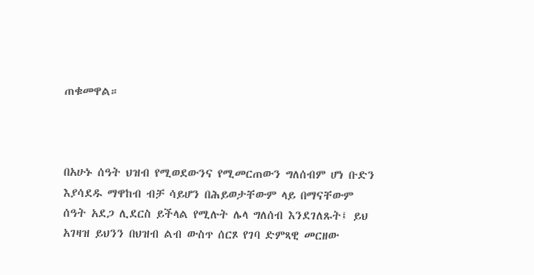ጠቁመዋል።



በአሁኑ ሰዓት ህዝብ የሚወደውንና የሚመርጠውን ግለሰብም ሆነ ቡድን እያሳደዱ ማዋከብ ብቻ ሳይሆን በሕይወታቸውም ላይ በማናቸውም ሰዓት አደጋ ሊደርስ ይችላል የሚሉት ሌላ ግለሰብ እንደገለጹት፤ ይህ አገዛዝ ይህንን በህዝብ ልብ ውስጥ ሰርጾ የገባ ድምጻዊ መርዘው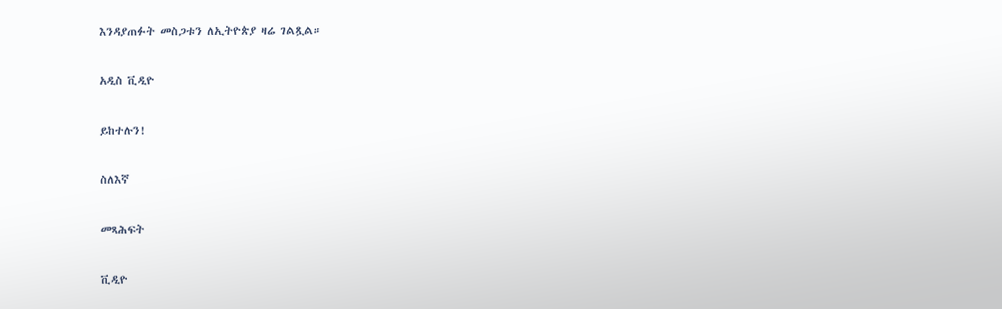እንዳያጠፉት መስጋቱን ለኢትዮጵያ ዛሬ ገልጿል።

አዲስ ቪዲዮ

ይከተሉን!

ስለእኛ

መጻሕፍት

ቪዲዮ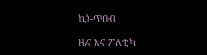ኪነ-ጥበብ

ዜና እና ፖለቲካ